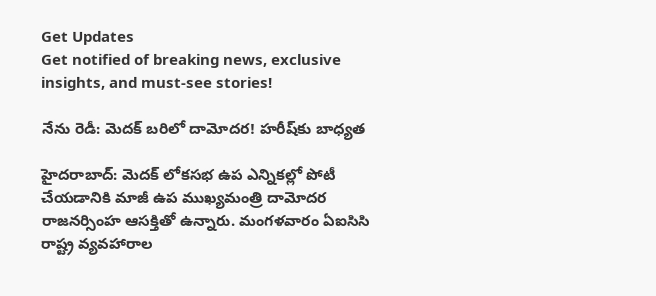Get Updates
Get notified of breaking news, exclusive insights, and must-see stories!

నేను రెడీ: మెదక్ బరిలో దామోదర! హరీష్‌కు బాధ్యత

హైదరాబాద్: మెదక్ లోకసభ ఉప ఎన్నికల్లో పోటీ చేయడానికి మాజీ ఉప ముఖ్యమంత్రి దామోదర రాజనర్సింహ ఆసక్తితో ఉన్నారు. మంగళవారం ఏఐసిసి రాష్ట్ర వ్యవహారాల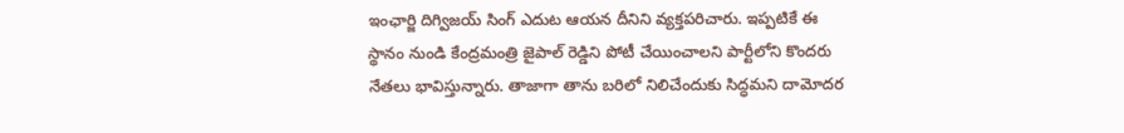ఇంఛార్జి దిగ్విజయ్ సింగ్ ఎదుట ఆయన దీనిని వ్యక్తపరిచారు. ఇప్పటికే ఈ స్థానం నుండి కేంద్రమంత్రి జైపాల్ రెడ్డిని పోటీ చేయించాలని పార్టీలోని కొందరు నేతలు భావిస్తున్నారు. తాజాగా తాను బరిలో నిలిచేందుకు సిద్ధమని దామోదర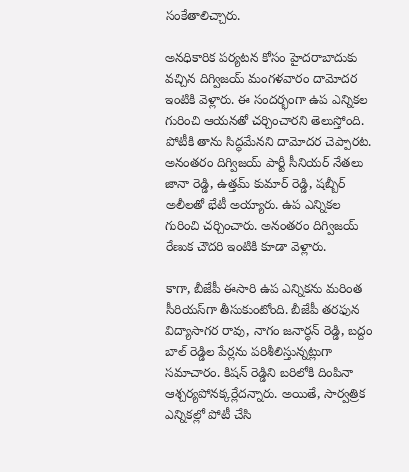సంకేతాలిచ్చారు.

అనధికారిక పర్యటన కోసం హైదరాబాదుకు వచ్చిన దిగ్విజయ్ మంగళవారం దామోదర ఇంటికి వెళ్లారు. ఈ సందర్భంగా ఉప ఎన్నికల గురించి ఆయనతో చర్చించారని తెలుస్తోంది. పోటీకి తాను సిద్ధమేనని దామోదర చెప్పారట. అనంతరం దిగ్విజయ్ పార్టీ సీనియర్ నేతలు జానా రెడ్డి, ఉత్తమ్ కుమార్ రెడ్డి, షబ్బీర్ అలీలతో భేటీ అయ్యారు. ఉప ఎన్నికల గురించి చర్చించారు. అనంతరం దిగ్విజయ్ రేణుక చౌదరి ఇంటికి కూడా వెళ్లారు.

కాగా, బీజేపీ ఈసారి ఉప ఎన్నికను మరింత సీరియస్‌గా తీసుకుంటోంది. బీజేపీ తరఫున విద్యాసాగర రావు, నాగం జనార్ధన్ రెడ్డి, బద్దం బాల్ రెడ్డిల పేర్లను పరిశీలిస్తున్నట్లుగా సమాచారం. కిషన్ రెడ్డిని బరిలోకి దింపినా ఆశ్చర్యపోనక్కర్లేదన్నారు. అయితే, సార్వత్రిక ఎన్నికల్లో పోటీ చేసి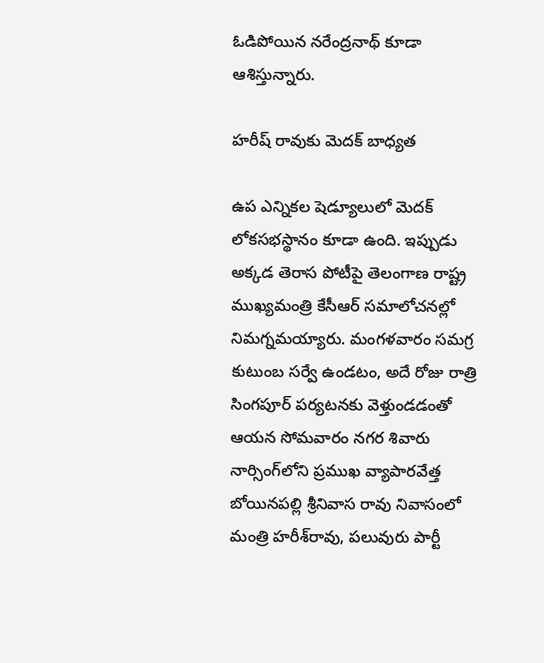ఓడిపోయిన నరేంద్రనాథ్ కూడా ఆశిస్తున్నారు.

హరీష్ రావుకు మెదక్ బాధ్యత

ఉప ఎన్నికల షెడ్యూలులో మెదక్‌ లోకసభస్థానం కూడా ఉంది. ఇప్పుడు అక్కడ తెరాస పోటీపై తెలంగాణ రాష్ట్ర ముఖ్యమంత్రి కేసీఆర్ సమాలోచనల్లో నిమగ్నమయ్యారు. మంగళవారం సమగ్ర కుటుంబ సర్వే ఉండటం, అదే రోజు రాత్రి సింగపూర్‌ పర్యటనకు వెళ్తుండడంతో ఆయన సోమవారం నగర శివారు నార్సింగ్‌లోని ప్రముఖ వ్యాపారవేత్త బోయినపల్లి శ్రీనివాస రావు నివాసంలో మంత్రి హరీశ్‌రావు, పలువురు పార్టీ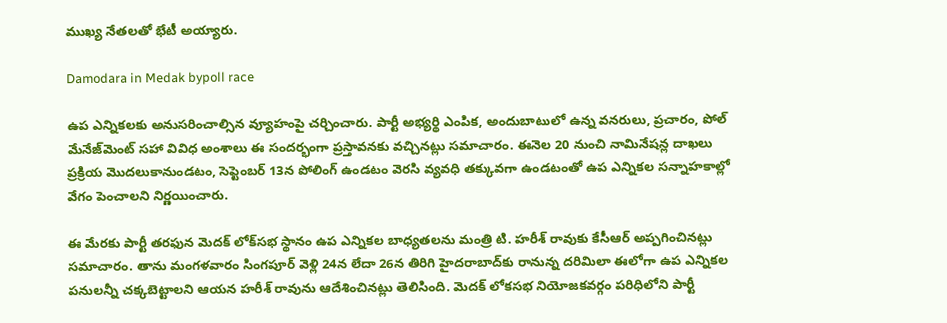ముఖ్య నేతలతో భేటీ అయ్యారు.

Damodara in Medak bypoll race

ఉప ఎన్నికలకు అనుసరించాల్సిన వ్యూహంపై చర్చించారు. పార్టీ అభ్యర్థి ఎంపిక, అందుబాటులో ఉన్న వనరులు, ప్రచారం, పోల్‌ మేనేజ్‌మెంట్‌ సహా వివిధ అంశాలు ఈ సందర్భంగా ప్రస్తావనకు వచ్చినట్లు సమాచారం. ఈనెల 20 నుంచి నామినేషన్ల దాఖలు ప్రక్రియ మొదలుకానుండటం, సెప్టెంబర్‌ 13న పోలింగ్‌ ఉండటం వెరసి వ్యవధి తక్కువగా ఉండటంతో ఉప ఎన్నికల సన్నాహకాల్లో వేగం పెంచాలని నిర్ణయించారు.

ఈ మేరకు పార్టీ తరఫున మెదక్‌ లోక్‌సభ స్థానం ఉప ఎన్నికల బాధ్యతలను మంత్రి టి. హరీశ్ రావుకు కేసీఆర్‌ అప్పగించినట్లు సమాచారం. తాను మంగళవారం సింగపూర్‌ వెళ్లి 24న లేదా 26న తిరిగి హైదరాబాద్‌కు రానున్న దరిమిలా ఈలోగా ఉప ఎన్నికల పనులన్నీ చక్కబెట్టాలని ఆయన హరీశ్ రావును ఆదేశించినట్లు తెలిసింది. మెదక్‌ లోకసభ నియోజకవర్గం పరిధిలోని పార్టీ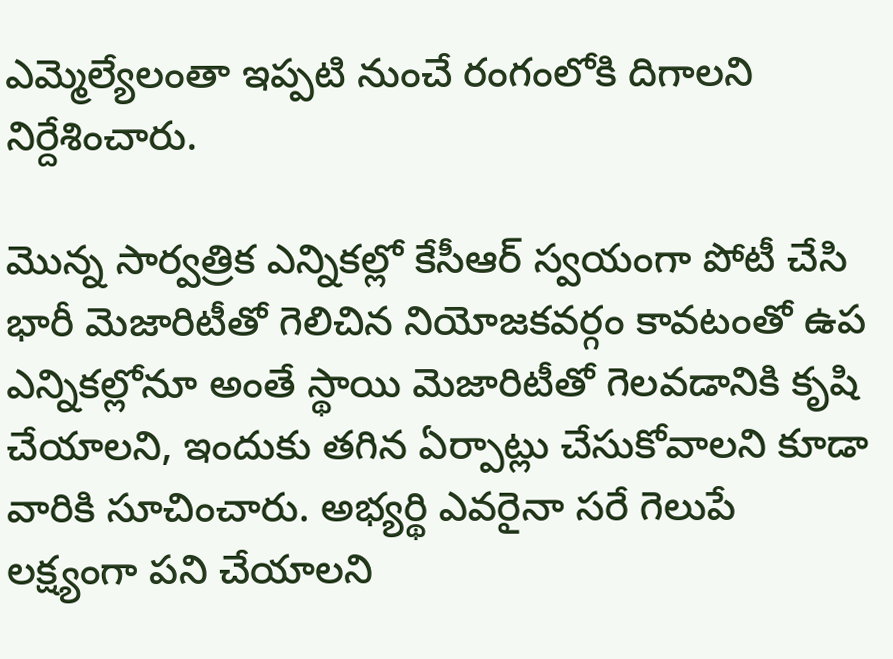ఎమ్మెల్యేలంతా ఇప్పటి నుంచే రంగంలోకి దిగాలని నిర్దేశించారు.

మొన్న సార్వత్రిక ఎన్నికల్లో కేసీఆర్‌ స్వయంగా పోటీ చేసి భారీ మెజారిటీతో గెలిచిన నియోజకవర్గం కావటంతో ఉప ఎన్నికల్లోనూ అంతే స్థాయి మెజారిటీతో గెలవడానికి కృషి చేయాలని, ఇందుకు తగిన ఏర్పాట్లు చేసుకోవాలని కూడా వారికి సూచించారు. అభ్యర్థి ఎవరైనా సరే గెలుపే లక్ష్యంగా పని చేయాలని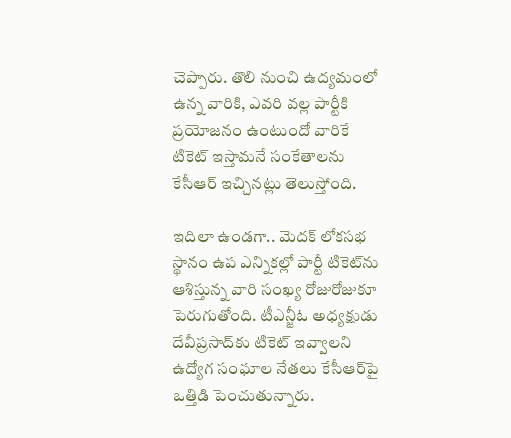చెప్పారు. తొలి నుంచి ఉద్యమంలో ఉన్న వారికి, ఎవరి వల్ల పార్టీకి ప్రయోజనం ఉంటుందో వారికే టికెట్‌ ఇస్తామనే సంకేతాలను కేసీఆర్‌ ఇచ్చినట్లు తెలుస్తోంది.

ఇదిలా ఉండగా.. మెదక్‌ లోకసభ స్థానం ఉప ఎన్నికల్లో పార్టీ టికెట్‌ను ఆశిస్తున్న వారి సంఖ్య రోజురోజుకూ పెరుగుతోంది. టీఎన్జీఓ అధ్యక్షుడు దేవీప్రసాద్‌కు టికెట్‌ ఇవ్వాలని ఉద్యోగ సంఘాల నేతలు కేసీఆర్‌పై ఒత్తిడి పెంచుతున్నారు.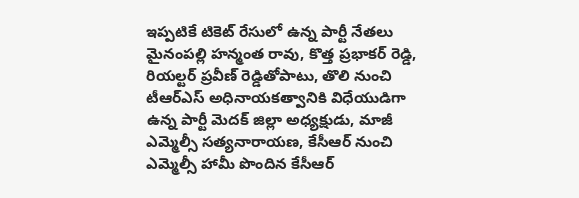ఇప్పటికే టికెట్‌ రేసులో ఉన్న పార్టీ నేతలు మైనంపల్లి హన్మంత రావు, కొత్త ప్రభాకర్ రెడ్డి, రియల్టర్‌ ప్రవీణ్ రెడ్డితోపాటు, తొలి నుంచి టీఆర్‌ఎస్‌ అధినాయకత్వానికి విధేయుడిగా ఉన్న పార్టీ మెదక్‌ జిల్లా అధ్యక్షుడు, మాజీ ఎమ్మెల్సీ సత్యనారాయణ, కేసీఆర్‌ నుంచి ఎమ్మెల్సీ హామీ పొందిన కేసీఆర్‌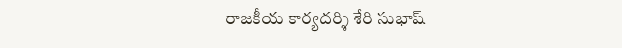రాజకీయ కార్యదర్శి శేరి సుభాష్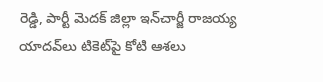రెడ్డి, పార్టీ మెదక్‌ జిల్లా ఇన్‌చార్జీ రాజయ్య యాదవ్‌లు టికెట్‌పై కోటి ఆశలు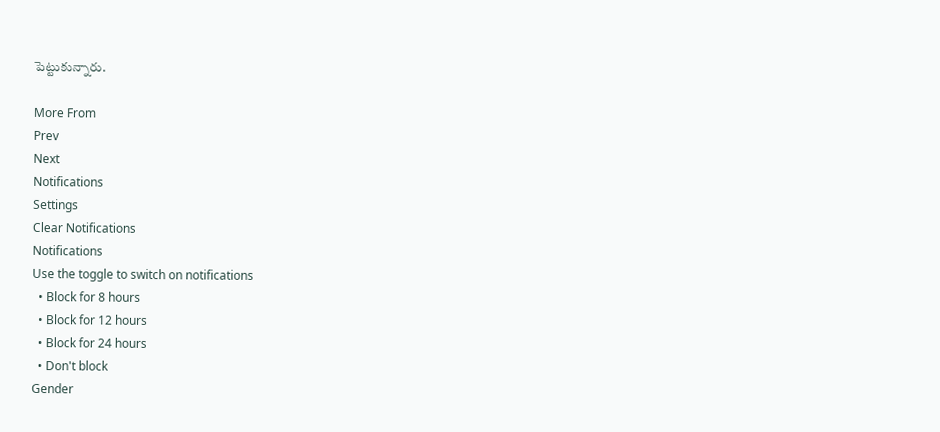పెట్టుకున్నారు.

More From
Prev
Next
Notifications
Settings
Clear Notifications
Notifications
Use the toggle to switch on notifications
  • Block for 8 hours
  • Block for 12 hours
  • Block for 24 hours
  • Don't block
Gender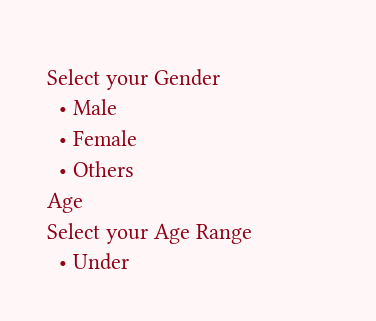Select your Gender
  • Male
  • Female
  • Others
Age
Select your Age Range
  • Under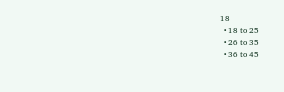18
  • 18 to 25
  • 26 to 35
  • 36 to 45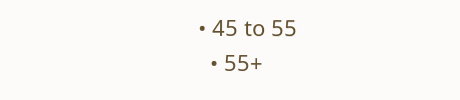• 45 to 55
  • 55+